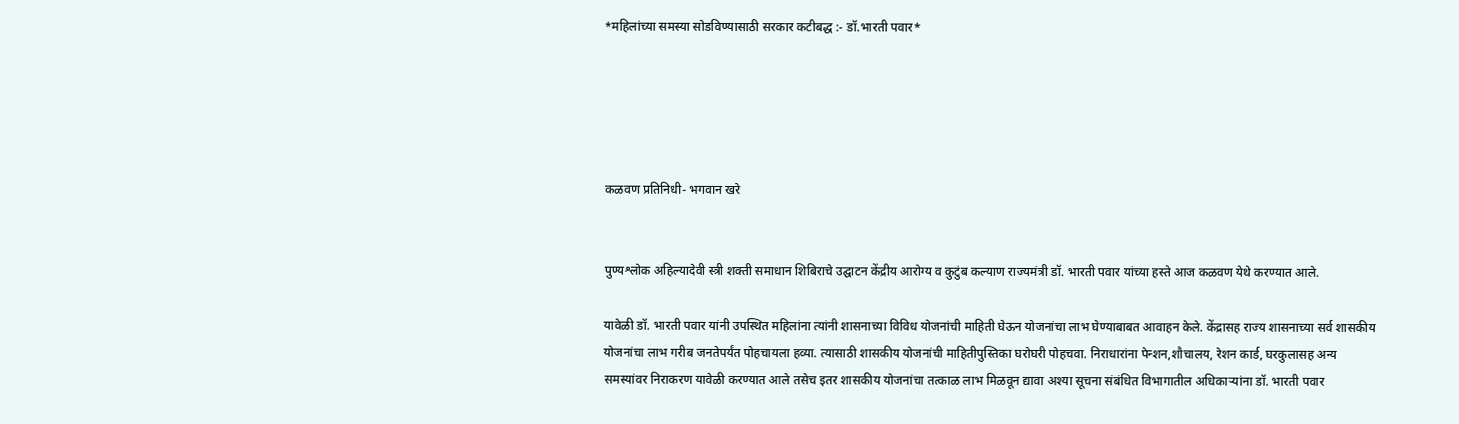*महिलांच्या समस्या सोडविण्यासाठी सरकार कटीबद्ध :- डॉ.भारती पवार*





कळवण प्रतिनिधी- भगवान खरे


पुण्यश्लोक अहिल्यादेवी स्त्री शक्ती समाधान शिबिराचे उद्घाटन केंद्रीय आरोग्य व कुटुंब कल्याण राज्यमंत्री डॉ. भारती पवार यांच्या हस्ते आज कळवण येथे करण्यात आले.

यावेळी डॉ. भारती पवार यांनी उपस्थित महिलांना त्यांनी शासनाच्या विविध योजनांची माहिती घेऊन योजनांचा लाभ घेण्याबाबत आवाहन केले. केंद्रासह राज्य शासनाच्या सर्व शासकीय योजनांचा लाभ गरीब जनतेपर्यंत पोहचायला हव्या. त्यासाठी शासकीय योजनांची माहितीपुस्तिका घरोघरी पोहचवा. निराधारांना पेन्शन,शौचालय, रेशन कार्ड, घरकुलासह अन्य समस्यांवर निराकरण यावेळी करण्यात आले तसेच इतर शासकीय योजनांचा तत्काळ लाभ मिळवून द्यावा अश्या सूचना संबंधित विभागातील अधिकाऱ्यांना डॉ. भारती पवार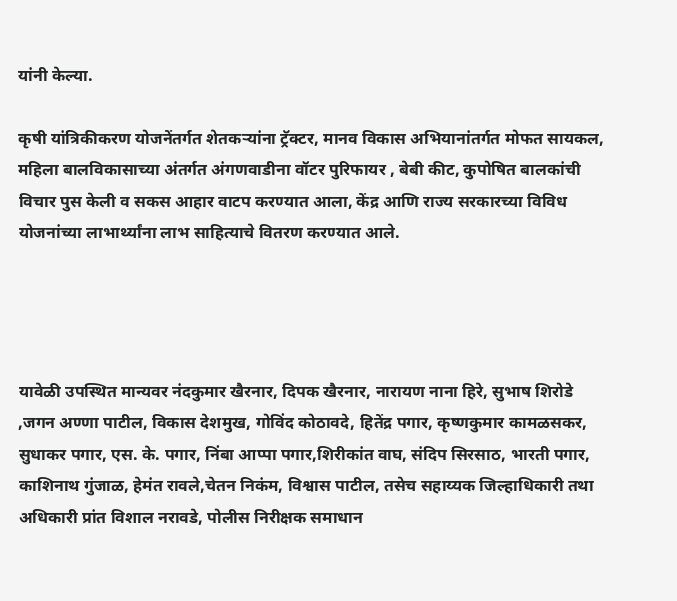यांनी केल्या.

कृषी यांत्रिकीकरण योजनेंतर्गत शेतकऱ्यांना ट्रॅक्टर, मानव विकास अभियानांतर्गत मोफत सायकल, महिला बालविकासाच्या अंतर्गत अंगणवाडीना वॉटर पुरिफायर , बेबी कीट, कुपोषित बालकांची विचार पुस केली व सकस आहार वाटप करण्यात आला, केंद्र आणि राज्य सरकारच्या विविध योजनांच्या लाभार्थ्यांना लाभ साहित्याचे वितरण करण्यात आले.




यावेळी उपस्थित मान्यवर नंदकुमार खैरनार, दिपक खैरनार, नारायण नाना हिरे, सुभाष शिरोडे ,जगन अण्णा पाटील, विकास देशमुख, गोविंद कोठावदे, हितेंद्र पगार, कृष्णकुमार कामळसकर, सुधाकर पगार, एस. के. पगार, निंबा आप्पा पगार,शिरीकांत वाघ, संदिप सिरसाठ, भारती पगार, काशिनाथ गुंजाळ, हेमंत रावले,चेतन निकंम, विश्वास पाटील, तसेच सहाय्यक जिल्हाधिकारी तथा अधिकारी प्रांत विशाल नरावडे, पोलीस निरीक्षक समाधान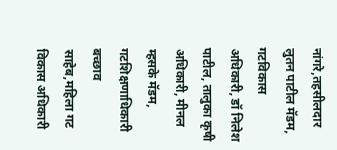नांगरे,तहसीलदार लुतन पाटील मॅडम, गटविकास अधिकारी, डॉ निलेश पाटील, तालुका कृषी अधिकारी, मीनल म्हसके मॅडम, गटशिक्षणाधिकारी बच्छाव साहेब,महिला गट विकास अधिकारी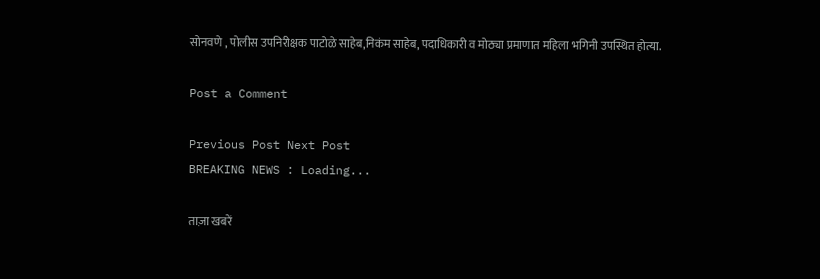सोनवणे , पोलीस उपनिरीक्षक पाटोळे साहेब,निकंम साहेब, पदाधिकारी व मोठ्या प्रमाणात महिला भगिनी उपस्थित होत्या.

Post a Comment

Previous Post Next Post
BREAKING NEWS : Loading...

ताज़ा खबरें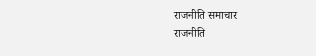राजनीति समाचार
राजनीति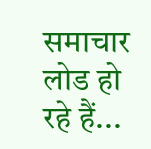समाचार लोड हो रहे हैं...